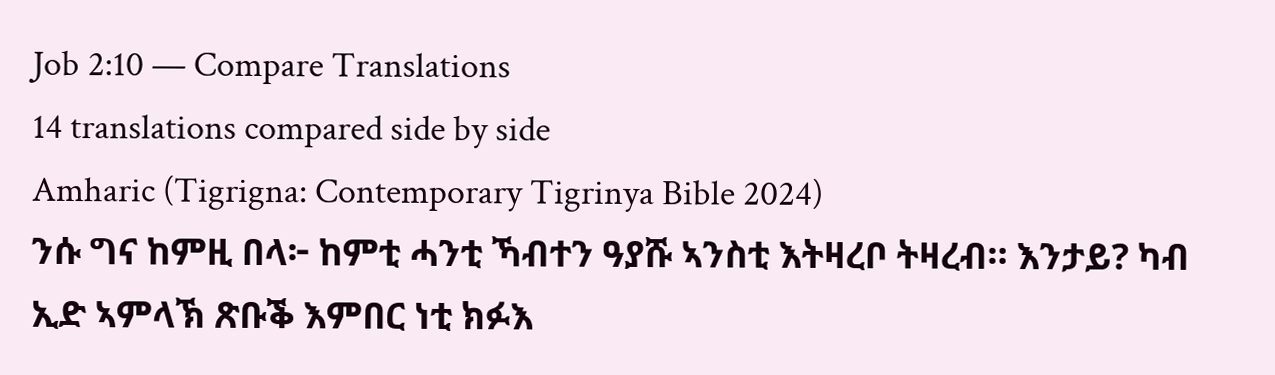Job 2:10 — Compare Translations
14 translations compared side by side
Amharic (Tigrigna: Contemporary Tigrinya Bible 2024)
ንሱ ግና ከምዚ በላ፦ ከምቲ ሓንቲ ኻብተን ዓያሹ ኣንስቲ እትዛረቦ ትዛረብ። እንታይ? ካብ ኢድ ኣምላኽ ጽቡቕ እምበር ነቲ ክፉእ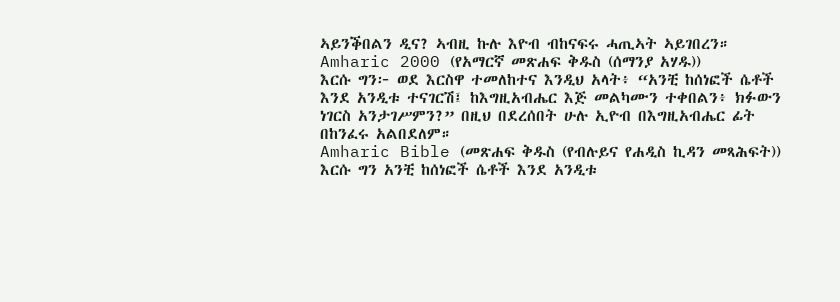ኣይንቕበልን ዲና? ኣብዚ ኩሉ እዮብ ብከናፍሩ ሓጢኣት ኣይገበረን።
Amharic 2000 (የአማርኛ መጽሐፍ ቅዱስ (ሰማንያ አሃዱ))
እርሱ ግን፦ ወደ እርስዋ ተመለከተና እንዲህ አላት፥ “አንቺ ከሰነፎች ሴቶች እንደ አንዲቱ ተናገርሽ፤ ከእግዚአብሔር እጅ መልካሙን ተቀበልን፥ ክፉውን ነገርስ አንታገሥምን?” በዚህ በደረሰበት ሁሉ ኢዮብ በእግዚአብሔር ፊት በከንፈሩ አልበደለም።
Amharic Bible (መጽሐፍ ቅዱስ (የብሉይና የሐዲስ ኪዳን መጻሕፍት))
እርሱ ግን አንቺ ከሰነፎች ሴቶች እንደ አንዲቱ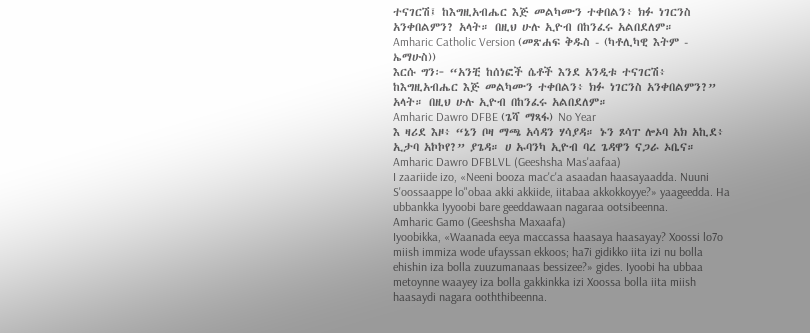ተናገርሽ፤ ከእግዚአብሔር እጅ መልካሙን ተቀበልን፥ ክፉ ነገርንስ አንቀበልምን? አላት። በዚህ ሁሉ ኢዮብ በከንፈሩ አልበደለም።
Amharic Catholic Version (መጽሐፍ ቅዱስ - (ካቶሊካዊ እትም - ኤማሁስ))
እርሱ ግን፦ “አንቺ ከሰነፎች ሴቶች እንደ አንዲቱ ተናገርሽ፥ ከእግዚአብሔር እጅ መልካሙን ተቀበልን፥ ክፉ ነገርንስ አንቀበልምን?” አላት። በዚህ ሁሉ ኢዮብ በከንፈሩ አልበደለም።
Amharic Dawro DFBE (ጌሻ ማጻፋ) No Year
እ ዛሪደ እዞ፥ “ኔን ቦዛ ማጫ አሳዳን ሃሳያዳ። ኑን ጾሳፐ ሎኦባ አክ አኪደ፥ ኢታባ አኮኮየ?” ያጌዳ። ሀ ኡባንካ ኢዮብ ባረ ጌዳዋን ናጋራ ኦቤና።
Amharic Dawro DFBLVL (Geeshsha Mas'aafaa)
I zaariide izo, «Neeni booza mac'c'a asaadan haasayaadda. Nuuni S'oossaappe lo"obaa akki akkiide, iitabaa akkokkoyye?» yaageedda. Ha ubbankka Iyyoobi bare geeddawaan nagaraa ootsibeenna.
Amharic Gamo (Geeshsha Maxaafa)
Iyoobikka, «Waanada eeya maccassa haasaya haasayay? Xoossi lo7o miish immiza wode ufayssan ekkoos; ha7i gidikko iita izi nu bolla ehishin iza bolla zuuzumanaas bessizee?» gides. Iyoobi ha ubbaa metoynne waayey iza bolla gakkinkka izi Xoossa bolla iita miish haasaydi nagara ooththibeenna.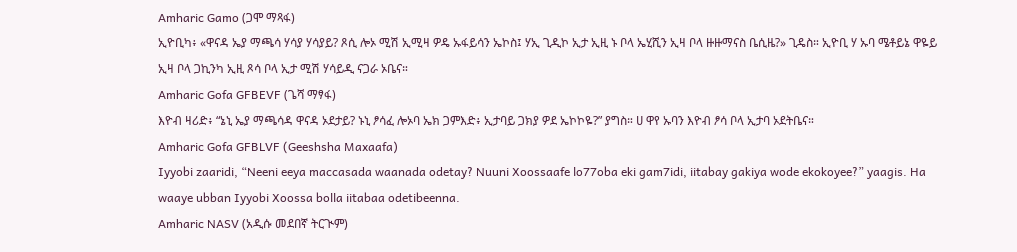Amharic Gamo (ጋሞ ማጻፋ)
ኢዮቢካ፥ «ዋናዳ ኤያ ማጫሳ ሃሳያ ሃሳያይ? ጾሲ ሎኦ ሚሽ ኢሚዛ ዎዴ ኡፋይሳን ኤኮስ፤ ሃኢ ጊዲኮ ኢታ ኢዚ ኑ ቦላ ኤሂሺን ኢዛ ቦላ ዙዙማናስ ቤሲዜ?» ጊዴስ። ኢዮቢ ሃ ኡባ ሜቶይኔ ዋዬይ ኢዛ ቦላ ጋኪንካ ኢዚ ጾሳ ቦላ ኢታ ሚሽ ሃሳይዲ ናጋራ ኦቤና።
Amharic Gofa GFBEVF (ጌሻ ማፃፋ)
እዮብ ዛሪድ፥ “ኔኒ ኤያ ማጫሳዳ ዋናዳ ኦደታይ? ኑኒ ፆሳፈ ሎኦባ ኤክ ጋምእድ፥ ኢታባይ ጋክያ ዎደ ኤኮኮዬ?” ያግስ። ሀ ዋየ ኡባን እዮብ ፆሳ ቦላ ኢታባ ኦደትቤና።
Amharic Gofa GFBLVF (Geeshsha Maxaafa)
Iyyobi zaaridi, “Neeni eeya maccasada waanada odetay? Nuuni Xoossaafe lo77oba eki gam7idi, iitabay gakiya wode ekokoyee?” yaagis. Ha waaye ubban Iyyobi Xoossa bolla iitabaa odetibeenna.
Amharic NASV (አዲሱ መደበኛ ትርጒም)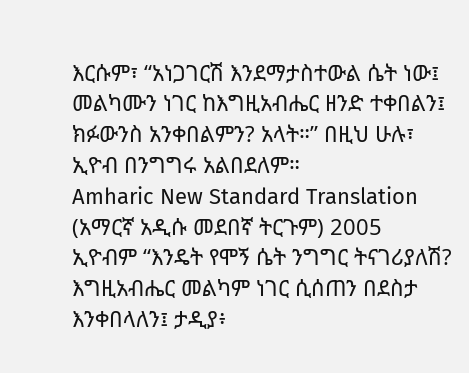እርሱም፣ “አነጋገርሽ እንደማታስተውል ሴት ነው፤ መልካሙን ነገር ከእግዚአብሔር ዘንድ ተቀበልን፤ ክፉውንስ አንቀበልምን? አላት።” በዚህ ሁሉ፣ ኢዮብ በንግግሩ አልበደለም።
Amharic New Standard Translation (አማርኛ አዲሱ መደበኛ ትርጉም) 2005
ኢዮብም “እንዴት የሞኝ ሴት ንግግር ትናገሪያለሽ? እግዚአብሔር መልካም ነገር ሲሰጠን በደስታ እንቀበላለን፤ ታዲያ፥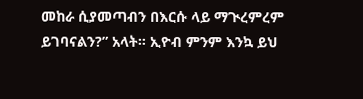መከራ ሲያመጣብን በእርሱ ላይ ማጒረምረም ይገባናልን?” አላት። ኢዮብ ምንም እንኳ ይህ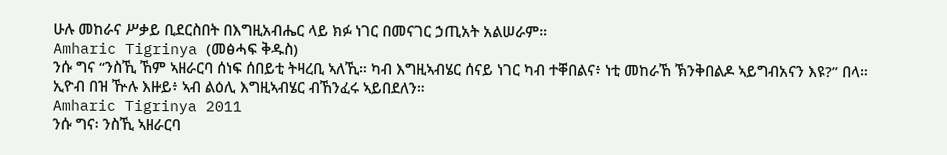ሁሉ መከራና ሥቃይ ቢደርስበት በእግዚአብሔር ላይ ክፉ ነገር በመናገር ኃጢአት አልሠራም።
Amharic Tigrinya (መፅሓፍ ቅዱስ)
ንሱ ግና “ንስኺ ኸም ኣዘራርባ ሰነፍ ሰበይቲ ትዛረቢ ኣለኺ። ካብ እግዚኣብሄር ሰናይ ነገር ካብ ተቐበልና፥ ነቲ መከራኸ ኽንቅበልዶ ኣይግብአናን እዩ?” በላ። ኢዮብ በዝ ዅሉ እዙይ፥ ኣብ ልዕሊ እግዚኣብሄር ብኸንፈሩ ኣይበደለን።
Amharic Tigrinya 2011
ንሱ ግና፡ ንስኺ ኣዘራርባ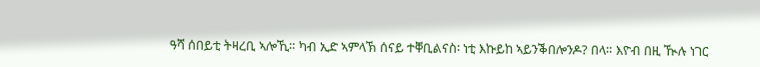ዓሻ ሰበይቲ ትዛረቢ ኣሎኺ። ካብ ኢድ ኣምላኽ ሰናይ ተቐቢልናስ፡ ነቲ እኩይከ ኣይንቕበሎንዶ? በላ። እዮብ በዚ ዂሉ ነገር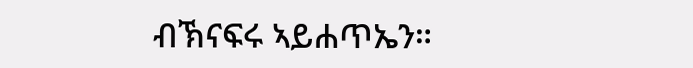ብኽናፍሩ ኣይሐጥኤን።